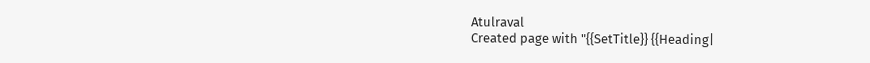Atulraval
Created page with "{{SetTitle}} {{Heading|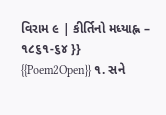વિરામ ૯ | કીર્તિનો મધ્યાહ્ન – ૧૮૬૧-૬૪ }} {{Poem2Open}} ૧. સને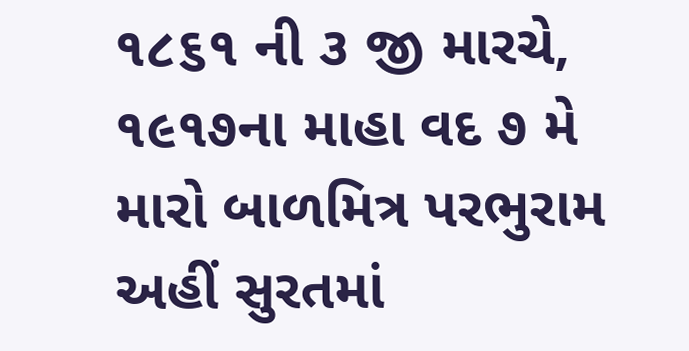૧૮૬૧ ની ૩ જી મારચે, ૧૯૧૭ના માહા વદ ૭ મે મારો બાળમિત્ર પરભુરામ અહીં સુરતમાં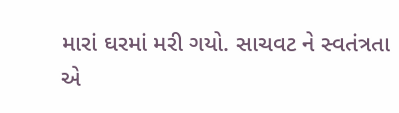મારાં ઘરમાં મરી ગયો. સાચવટ ને સ્વતંત્રતા એ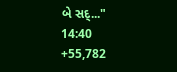બે સદ્..."
14:40
+55,782